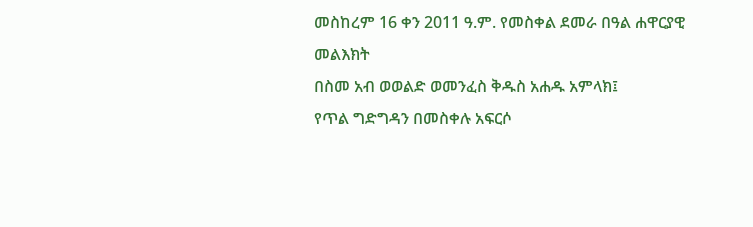መስከረም 16 ቀን 2011 ዓ.ም. የመስቀል ደመራ በዓል ሐዋርያዊ መልእክት
በስመ አብ ወወልድ ወመንፈስ ቅዱስ አሐዱ አምላክ፤
የጥል ግድግዳን በመስቀሉ አፍርሶ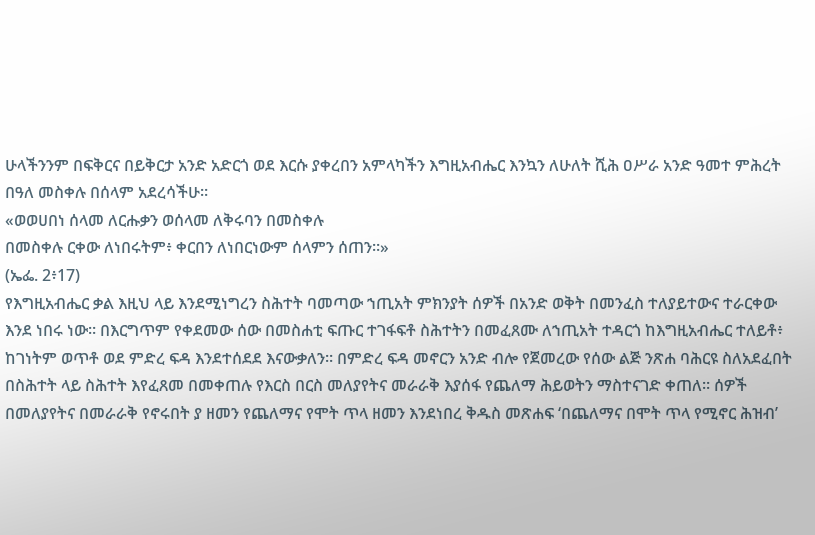ሁላችንንም በፍቅርና በይቅርታ አንድ አድርጎ ወደ እርሱ ያቀረበን አምላካችን እግዚአብሔር እንኳን ለሁለት ሺሕ ዐሥራ አንድ ዓመተ ምሕረት በዓለ መስቀሉ በሰላም አደረሳችሁ።
«ወወሀበነ ሰላመ ለርሑቃን ወሰላመ ለቅሩባን በመስቀሉ
በመስቀሉ ርቀው ለነበሩትም፥ ቀርበን ለነበርነውም ሰላምን ሰጠን።»
(ኤፌ. 2፥17)
የእግዚአብሔር ቃል እዚህ ላይ እንደሚነግረን ስሕተት ባመጣው ኀጢአት ምክንያት ሰዎች በአንድ ወቅት በመንፈስ ተለያይተውና ተራርቀው እንደ ነበሩ ነው። በእርግጥም የቀደመው ሰው በመስሐቲ ፍጡር ተገፋፍቶ ስሕተትን በመፈጸሙ ለኀጢአት ተዳርጎ ከእግዚአብሔር ተለይቶ፥ ከገነትም ወጥቶ ወደ ምድረ ፍዳ እንደተሰደደ እናውቃለን። በምድረ ፍዳ መኖርን አንድ ብሎ የጀመረው የሰው ልጅ ንጽሐ ባሕርዩ ስለአደፈበት በስሕተት ላይ ስሕተት እየፈጸመ በመቀጠሉ የእርስ በርስ መለያየትና መራራቅ እያሰፋ የጨለማ ሕይወትን ማስተናገድ ቀጠለ። ሰዎች በመለያየትና በመራራቅ የኖሩበት ያ ዘመን የጨለማና የሞት ጥላ ዘመን እንደነበረ ቅዱስ መጽሐፍ ‘በጨለማና በሞት ጥላ የሚኖር ሕዝብ’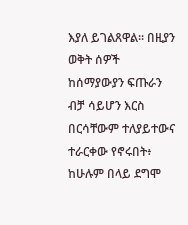እያለ ይገልጸዋል። በዚያን ወቅት ሰዎች ከሰማያውያን ፍጡራን ብቻ ሳይሆን እርስ በርሳቸውም ተለያይተውና ተራርቀው የኖሩበት፥ ከሁሉም በላይ ደግሞ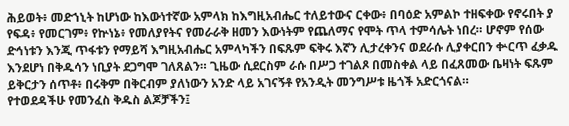ሕይወት፥ መድኀኒት ከሆነው ከእውነተኛው አምላክ ከእግዚአብሔር ተለይተውና ርቀው፥ በባዕድ አምልኮ ተዘፍቀው የኖሩበት ያ የፍዳ፥ የመርገም፥ የኵነኔ፥ የመለያየትና የመራራቅ ዘመን እውነትም የጨለማና የሞት ጥላ ተምሳሌት ነበረ። ሆኖም የሰው ድኅነቱን እንጂ ጥፋቱን የማይሻ እግዚአብሔር አምላካችን በፍጹም ፍቅሩ እኛን ሊታረቀንና ወደራሱ ሊያቀርበን ቍርጥ ፈቃዱ እንደሆነ በቅዱሳን ነቢያት ደጋግሞ ገለጸልን። ጊዜው ሲደርስም ራሱ በሥጋ ተገልጾ በመስቀል ላይ በፈጸመው ቤዛነት ፍጹም ይቅርታን ሰጥቶ፥ በሩቅም በቅርብም ያለነውን አንድ ላይ አገናኝቶ የአንዲት መንግሥቱ ዜጎች አድርጎናል።
የተወደዳችሁ የመንፈስ ቅዱስ ልጆቻችን፤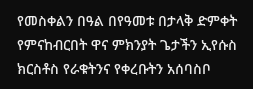የመስቀልን በዓል በየዓመቱ በታላቅ ድምቀት የምናከብርበት ዋና ምክንያት ጌታችን ኢየሱስ ክርስቶስ የራቁትንና የቀረቡትን አሰባስቦ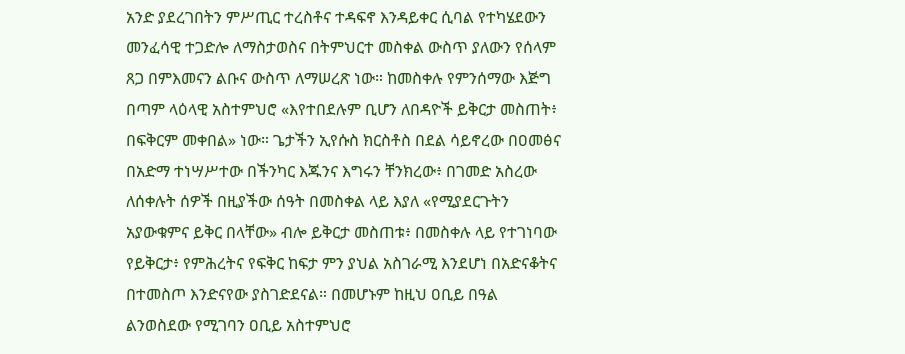አንድ ያደረገበትን ምሥጢር ተረስቶና ተዳፍኖ እንዳይቀር ሲባል የተካሄደውን መንፈሳዊ ተጋድሎ ለማስታወስና በትምህርተ መስቀል ውስጥ ያለውን የሰላም ጸጋ በምእመናን ልቡና ውስጥ ለማሠረጽ ነው። ከመስቀሉ የምንሰማው እጅግ በጣም ላዕላዊ አስተምህሮ «እየተበደሉም ቢሆን ለበዳዮች ይቅርታ መስጠት፥ በፍቅርም መቀበል» ነው። ጌታችን ኢየሱስ ክርስቶስ በደል ሳይኖረው በዐመፅና በአድማ ተነሣሥተው በችንካር እጁንና እግሩን ቸንክረው፥ በገመድ አስረው ለሰቀሉት ሰዎች በዚያችው ሰዓት በመስቀል ላይ እያለ «የሚያደርጉትን አያውቁምና ይቅር በላቸው» ብሎ ይቅርታ መስጠቱ፥ በመስቀሉ ላይ የተገነባው የይቅርታ፥ የምሕረትና የፍቅር ከፍታ ምን ያህል አስገራሚ እንደሆነ በአድናቆትና በተመስጦ እንድናየው ያስገድደናል። በመሆኑም ከዚህ ዐቢይ በዓል ልንወስደው የሚገባን ዐቢይ አስተምህሮ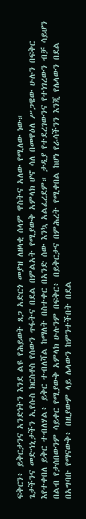ፍቅርን፥ ይቅርታንና አንድነትን እንደ ልዩ የሕይወት ጸጋ አድርጎ መያዝ ለዘላቂ ሰላም ዋስትና አለው የሚለው ነው።
ጌታችንና መድኀኒታችን ኢየሱስ ክርስቶስ የሰውን ጥፋትና በደል በምልአት የሚያውቅ አምላክ ሆኖ ሳለ በመዋዕለ ሥጋዌው ሁሉን በፍቅር እየተቀበለ ይቅር ተብለሃል፥ ይቅር ተብለሻል ከማለት በስተቀር በአንድ ሰው እንኳ አልፈረደም። ታዲያ የተደረገውንና የተነገረውን ብቻ ሳይሆን በልብ የታሰበውንም ሳይቀር የሚያውቅ አምላክ ሁሉንም በፍቅር፥ በይቅርታና በምሕረት የሚቀበል ከሆነ የራሳችንን እንጂ የሌላውን በደል በአግባቡ የማናውቅ፥ በዚያውም ላይ ሌላውን ከምንተችበት በደል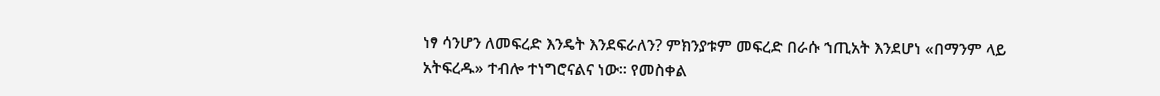ነፃ ሳንሆን ለመፍረድ እንዴት እንደፍራለን? ምክንያቱም መፍረድ በራሱ ኀጢአት እንደሆነ «በማንም ላይ አትፍረዱ» ተብሎ ተነግሮናልና ነው። የመስቀል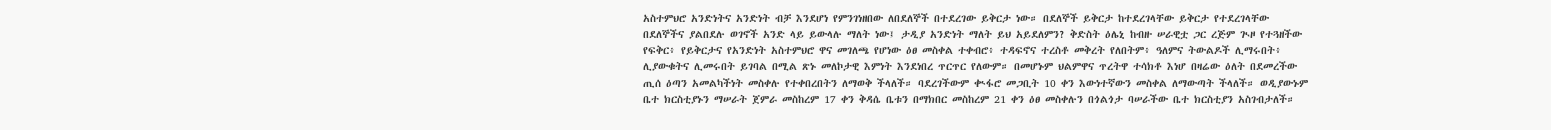አስተምህሮ አንድነትና አንድነት ብቻ እንደሆነ የምንገነዘበው ለበደለኞች በተደረገው ይቅርታ ነው። በደለኞች ይቅርታ ከተደረገላቸው ይቅርታ የተደረገላቸው በደለኞችና ያልበደሉ ወገኖች አንድ ላይ ይውላሉ ማለት ነው፤ ታዲያ አንድነት ማለት ይህ አይደለምን? ቅድስት ዕሌኒ ከብዙ ሠራዊቷ ጋር ረጅም ጒዞ የተጓዘችው የፍቅር፥ የይቅርታና የአንድነት አስተምህሮ ዋና መገለጫ የሆነው ዕፀ መስቀል ተቀብሮ፥ ተዳፍኖና ተረስቶ መቅረት የለበትም፥ ዓለምና ትውልዶች ሊማሩበት፥ ሊያውቁትና ሊመሩበት ይገባል በሚል ጽኑ መለኮታዊ እምነት እንደነበረ ጥርጥር የለውም። በመሆኑም ህልምዋና ጥረትዋ ተሳክቶ እነሆ በዛሬው ዕለት በደመረችው ጢሰ ዕጣን አመልካችነት መስቀሉ የተቀበረበትን ለማወቅ ችላለች። ባደረገችውም ቊፋሮ መጋቢት 10 ቀን እውነተኛውን መስቀል ለማውጣት ችላለች። ወዲያውኑም ቤተ ክርስቲያኑን ማሠራት ጀምራ መስከረም 17 ቀን ቅዳሴ ቤቱን በማክበር መስከረም 21 ቀን ዕፀ መስቀሉን በጎልጎታ ባሠራችው ቤተ ክርስቲያን አስገብታለች።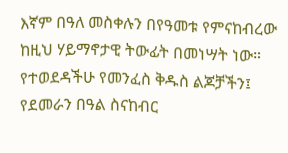እኛም በዓለ መስቀሉን በየዓመቱ የምናከብረው ከዚህ ሃይማኖታዊ ትውፊት በመነሣት ነው።
የተወደዳችሁ የመንፈስ ቅዱስ ልጆቻችን፤
የደመራን በዓል ስናከብር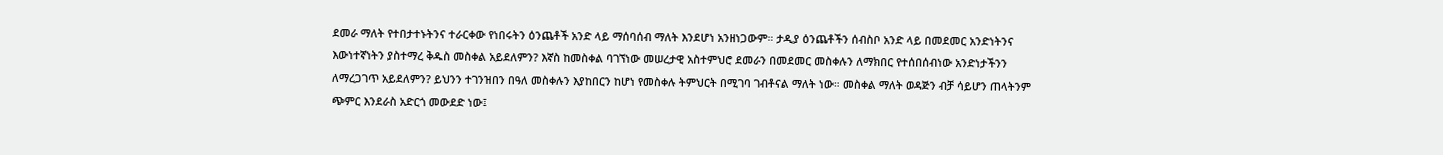ደመራ ማለት የተበታተኑትንና ተራርቀው የነበሩትን ዕንጨቶች አንድ ላይ ማሰባሰብ ማለት እንደሆነ አንዘነጋውም። ታዲያ ዕንጨቶችን ሰብስቦ አንድ ላይ በመደመር አንድነትንና እውነተኛነትን ያስተማረ ቅዱስ መስቀል አይደለምን? እኛስ ከመስቀል ባገኘነው መሠረታዊ አስተምህሮ ደመራን በመደመር መስቀሉን ለማክበር የተሰበሰብነው አንድነታችንን ለማረጋገጥ አይደለምን? ይህንን ተገንዝበን በዓለ መስቀሉን እያከበርን ከሆነ የመስቀሉ ትምህርት በሚገባ ገብቶናል ማለት ነው። መስቀል ማለት ወዳጅን ብቻ ሳይሆን ጠላትንም ጭምር እንደራስ አድርጎ መውደድ ነው፤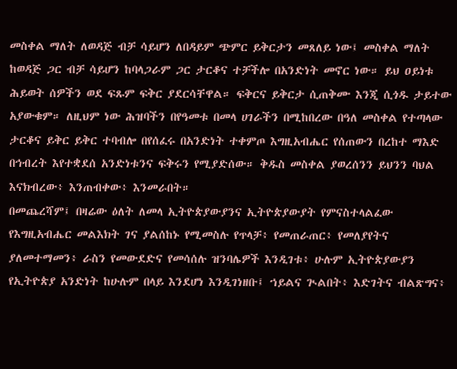መስቀል ማለት ለወዳጅ ብቻ ሳይሆን ለበዳይም ጭምር ይቅርታን መጸለይ ነው፤ መስቀል ማለት ከወዳጅ ጋር ብቻ ሳይሆን ከባላጋራም ጋር ታርቆና ተቻችሎ በአንድነት መኖር ነው። ይህ ዐይነቱ ሕይወት ሰዎችን ወደ ፍጹም ፍቅር ያደርሳቸዋል። ፍቅርና ይቅርታ ሲጠቅሙ እንጂ ሲጎዱ ታይተው አያውቁም። ለዚህም ነው ሕዝባችን በየዓመቱ በመላ ሀገራችን በሚከበረው በዓለ መስቀል የተጣላው ታርቆና ይቅር ይቅር ተባብሎ በየሰፈሩ በአንድነት ተቀምጦ እግዚአብሔር የሰጠውን በረከተ ማእድ በኅብረት እየተቋደሰ አንድነቱንና ፍቅሩን የሚያድሰው። ቅዱስ መስቀል ያወረሰንን ይህንን ባህል እናክብረው፥ እንጠብቀው፥ እንመራበት።
በመጨረሻም፤ በዛሬው ዕለት ለመላ ኢትዮጵያውያንና ኢትዮጵያውያት የምናስተላልፈው የእግዚአብሔር መልእክት ገና ያልሰከኑ የሚመስሉ የጥላቻ፥ የመጠራጠር፥ የመለያየትና ያለመተማመን፥ ራስን የመውደድና የመሳሰሉ ዝንባሌዎች እንዲገቱ፥ ሁሉም ኢትዮጵያውያን የኢትዮጵያ አንድነት ከሁሉም በላይ እንደሆነ እንዲገነዘቡ፤ ኀይልና ጒልበት፥ እድገትና ብልጽግና፥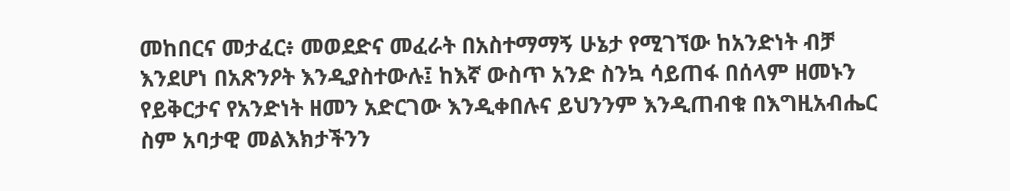መከበርና መታፈር፥ መወደድና መፈራት በአስተማማኝ ሁኔታ የሚገኘው ከአንድነት ብቻ እንደሆነ በአጽንዖት እንዲያስተውሉ፤ ከእኛ ውስጥ አንድ ስንኳ ሳይጠፋ በሰላም ዘመኑን የይቅርታና የአንድነት ዘመን አድርገው እንዲቀበሉና ይህንንም እንዲጠብቁ በእግዚአብሔር ስም አባታዊ መልእክታችንን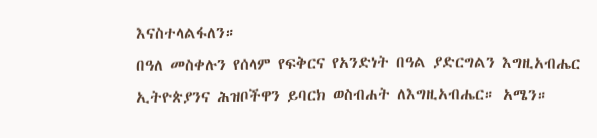እናስተላልፋለን።
በዓለ መስቀሉን የሰላም የፍቅርና የአንድነት በዓል ያድርግልን እግዚአብሔር ኢትዮጵያንና ሕዝቦችዋን ይባርክ ወስብሐት ለእግዚአብሔር። አሜን።